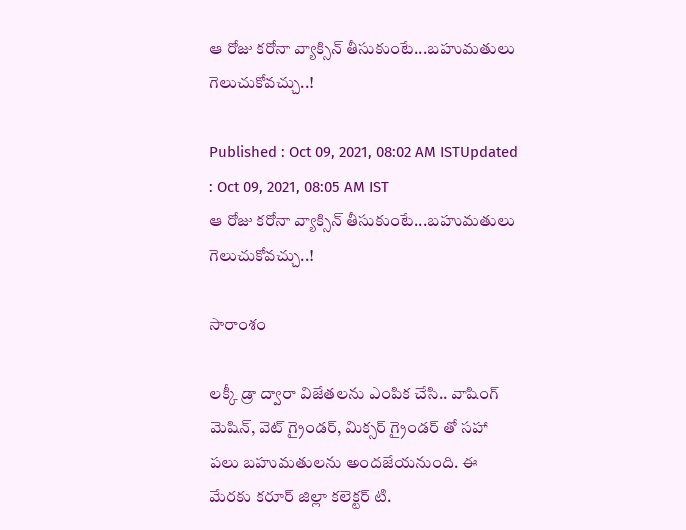ఆ రోజు కరోనా వ్యాక్సిన్ తీసుకుంటే...బహుమతులు గెలుచుకోవచ్చు..!

Published : Oct 09, 2021, 08:02 AM ISTUpdated : Oct 09, 2021, 08:05 AM IST
ఆ రోజు కరోనా వ్యాక్సిన్ తీసుకుంటే...బహుమతులు గెలుచుకోవచ్చు..!

సారాంశం

లక్కీ డ్రా ద్వారా విజేతలను ఎంపిక చేసి.. వాషింగ్ మెషిన్, వెట్ గ్రైండర్, మిక్సర్ గ్రైండర్ తో సహా పలు బహుమతులను అందజేయనుంది. ఈ మేరకు కరూర్ జిల్లా కలెక్టర్ టి.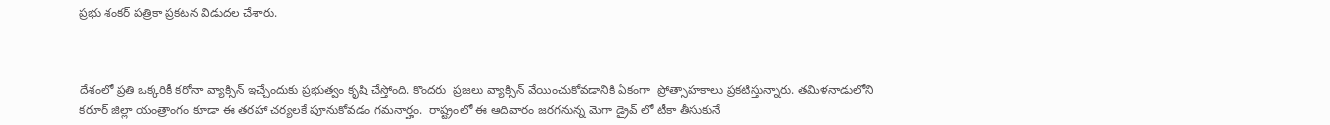ప్రభు శంకర్ పత్రికా ప్రకటన విడుదల చేశారు.



దేశంలో ప్రతి ఒక్కరికీ కరోనా వ్యాక్సిన్ ఇచ్చేందుకు ప్రభుత్వం కృషి చేస్తోంది. కొందరు  ప్రజలు వ్యాక్సిన్ వేయించుకోవడానికి ఏకంగా  ప్రోత్సాహకాలు ప్రకటిస్తున్నారు. తమిళనాడులోని కరూర్ జిల్లా యంత్రాంగం కూడా ఈ తరహా చర్యలకే పూనుకోవడం గమనార్హం.  రాష్ట్రంలో ఈ ఆదివారం జరగనున్న మెగా డ్రైవ్ లో టీకా తీసుకునే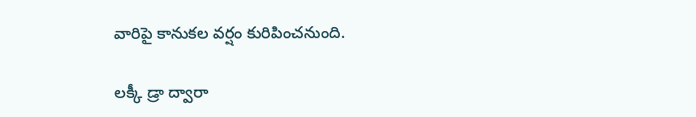వారిపై కానుకల వర్షం కురిపించనుంది.

లక్కీ డ్రా ద్వారా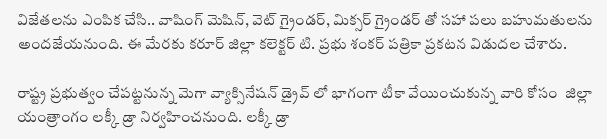విజేతలను ఎంపిక చేసి.. వాషింగ్ మెషిన్, వెట్ గ్రైండర్, మిక్సర్ గ్రైండర్ తో సహా పలు బహుమతులను అందజేయనుంది. ఈ మేరకు కరూర్ జిల్లా కలెక్టర్ టి. ప్రభు శంకర్ పత్రికా ప్రకటన విడుదల చేశారు.

రాష్ట్ర ప్రభుత్వం చేపట్టనున్న మెగా వ్యాక్సినేషన్ డ్రైవ్ లో భాగంగా టీకా వేయించుకున్న వారి కోసం  జిల్లా యంత్రాంగం లక్కీ డ్రా నిర్వహించనుంది. లక్కీ డ్రా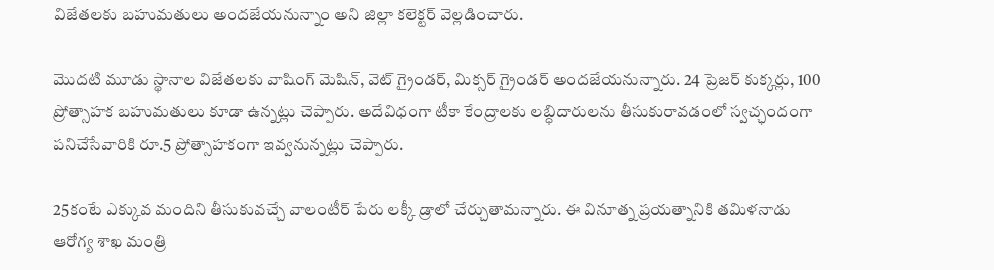విజేతలకు బహుమతులు అందజేయనున్నాం అని జిల్లా కలెక్టర్ వెల్లడించారు.

మొదటి మూడు స్థానాల విజేతలకు వాషింగ్ మెషిన్, వెట్ గ్రైండర్, మిక్సర్ గ్రైండర్ అందజేయనున్నారు. 24 ప్రెజర్ కుక్కర్లు, 100 ప్రోత్సాహక బహుమతులు కూడా ఉన్నట్లు చెప్పారు. అదేవిధంగా టీకా కేంద్రాలకు లబ్ధిదారులను తీసుకురావడంలో స్వచ్ఛందంగా పనిచేసేవారికి రూ.5 ప్రోత్సాహకంగా ఇవ్వనున్నట్లు చెప్పారు.

25కంటే ఎక్కువ మందిని తీసుకువచ్చే వాలంటీర్ పేరు లక్కీ డ్రాలో చేర్చుతామన్నారు. ఈ వినూత్న ప్రయత్నానికి తమిళనాడు ఆరోగ్య శాఖ మంత్రి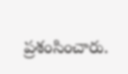ప్రశంసించారు.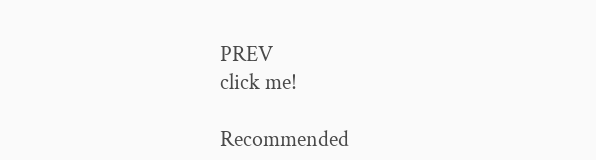PREV
click me!

Recommended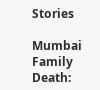Stories

Mumbai Family Death: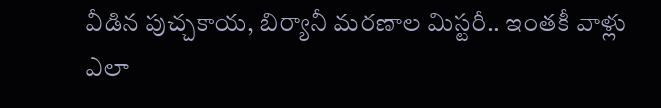వీడిన పుచ్చ‌కాయ‌, బిర్యానీ మ‌ర‌ణాల మిస్ట‌రీ.. ఇంత‌కీ వాళ్లు ఎలా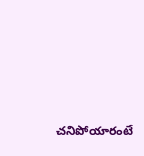చ‌నిపోయారంటే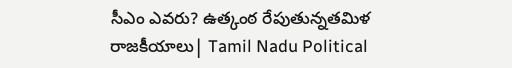సీఎం ఎవరు? ఉత్కంఠ రేపుతున్నతమిళ రాజకీయాలు| Tamil Nadu Political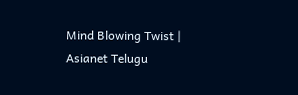Mind Blowing Twist | Asianet Telugu